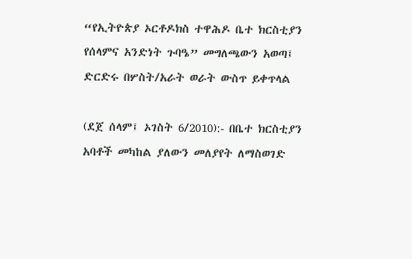“የኢትዮጵያ ኦርቶዶክስ ተዋሕዶ ቤተ ክርስቲያን የሰላምና አንድነት ጉባዔ” መግለጫውን አወጣ፤ ድርድሩ በሦስት/አራት ወራት ውስጥ ይቀጥላል

(ደጀ ሰላም፤ ኦገስት 6/2010):- በቤተ ክርስቲያን አባቶች መካከል ያለውን መለያየት ለማስወገድ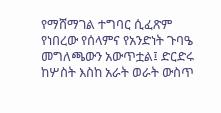የማሸማገል ተግባር ሲፈጽም የነበረው የሰላምና የአንድነት ጉባዔ መግለጫውን አውጥቷል፤ ድርድሩ ከሦስት እስከ አራት ወራት ውስጥ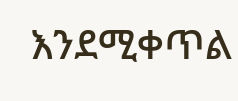እንደሚቀጥል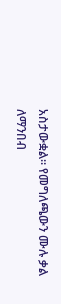አስታውቋል። የመግለጫውን ሙሉ ቃል ለማንበብ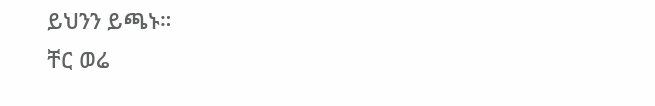ይህንን ይጫኑ።
ቸር ወሬ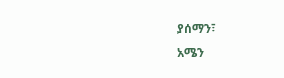ያሰማን፣
አሜን